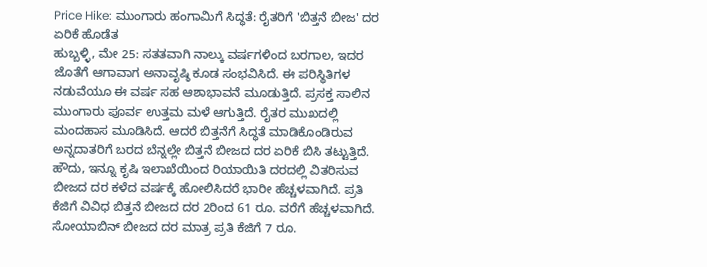Price Hike: ಮುಂಗಾರು ಹಂಗಾಮಿಗೆ ಸಿದ್ಧತೆ: ರೈತರಿಗೆ 'ಬಿತ್ತನೆ ಬೀಜ' ದರ ಏರಿಕೆ ಹೊಡೆತ
ಹುಬ್ಬಳ್ಳಿ, ಮೇ 25: ಸತತವಾಗಿ ನಾಲ್ಕು ವರ್ಷಗಳಿಂದ ಬರಗಾಲ, ಇದರ ಜೊತೆಗೆ ಆಗಾವಾಗ ಅನಾವೃಷ್ಠಿ ಕೂಡ ಸಂಭವಿಸಿದೆ. ಈ ಪರಿಸ್ಥಿತಿಗಳ ನಡುವೆಯೂ ಈ ವರ್ಷ ಸಹ ಆಶಾಭಾವನೆ ಮೂಡುತ್ತಿದೆ. ಪ್ರಸಕ್ತ ಸಾಲಿನ ಮುಂಗಾರು ಪೂರ್ವ ಉತ್ತಮ ಮಳೆ ಆಗುತ್ತಿದೆ. ರೈತರ ಮುಖದಲ್ಲಿ ಮಂದಹಾಸ ಮೂಡಿಸಿದೆ. ಆದರೆ ಬಿತ್ತನೆಗೆ ಸಿದ್ಧತೆ ಮಾಡಿಕೊಂಡಿರುವ ಅನ್ನದಾತರಿಗೆ ಬರದ ಬೆನ್ನಲ್ಲೇ ಬಿತ್ತನೆ ಬೀಜದ ದರ ಏರಿಕೆ ಬಿಸಿ ತಟ್ಟುತ್ತಿದೆ.
ಹೌದು, ಇನ್ನೂ ಕೃಷಿ ಇಲಾಖೆಯಿಂದ ರಿಯಾಯಿತಿ ದರದಲ್ಲಿ ವಿತರಿಸುವ ಬೀಜದ ದರ ಕಳೆದ ವರ್ಷಕ್ಕೆ ಹೋಲಿಸಿದರೆ ಭಾರೀ ಹೆಚ್ಚಳವಾಗಿದೆ. ಪ್ರತಿ ಕೆಜಿಗೆ ವಿವಿಧ ಬಿತ್ತನೆ ಬೀಜದ ದರ 2ರಿಂದ 61 ರೂ. ವರೆಗೆ ಹೆಚ್ಚಳವಾಗಿದೆ. ಸೋಯಾಬಿನ್ ಬೀಜದ ದರ ಮಾತ್ರ ಪ್ರತಿ ಕೆಜಿಗೆ 7 ರೂ.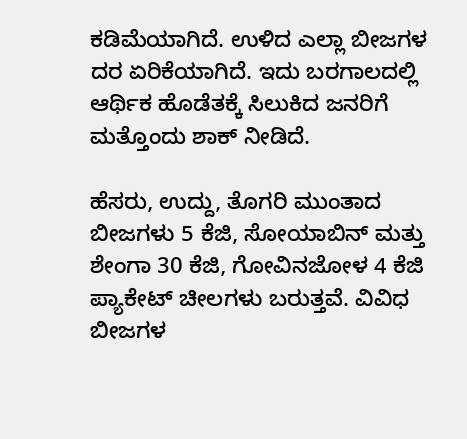ಕಡಿಮೆಯಾಗಿದೆ. ಉಳಿದ ಎಲ್ಲಾ ಬೀಜಗಳ ದರ ಏರಿಕೆಯಾಗಿದೆ. ಇದು ಬರಗಾಲದಲ್ಲಿ ಆರ್ಥಿಕ ಹೊಡೆತಕ್ಕೆ ಸಿಲುಕಿದ ಜನರಿಗೆ ಮತ್ತೊಂದು ಶಾಕ್ ನೀಡಿದೆ.

ಹೆಸರು, ಉದ್ದು, ತೊಗರಿ ಮುಂತಾದ ಬೀಜಗಳು 5 ಕೆಜಿ, ಸೋಯಾಬಿನ್ ಮತ್ತು ಶೇಂಗಾ 30 ಕೆಜಿ, ಗೋವಿನಜೋಳ 4 ಕೆಜಿ ಪ್ಯಾಕೇಟ್ ಚೀಲಗಳು ಬರುತ್ತವೆ. ವಿವಿಧ ಬೀಜಗಳ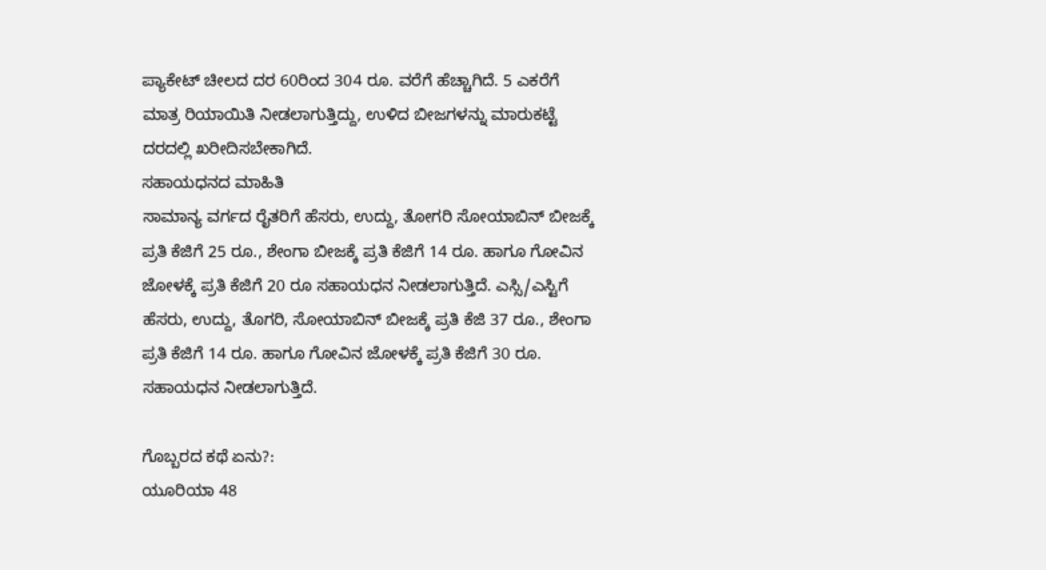ಪ್ಯಾಕೇಟ್ ಚೀಲದ ದರ 60ರಿಂದ 304 ರೂ. ವರೆಗೆ ಹೆಚ್ಚಾಗಿದೆ. 5 ಎಕರೆಗೆ ಮಾತ್ರ ರಿಯಾಯಿತಿ ನೀಡಲಾಗುತ್ತಿದ್ದು, ಉಳಿದ ಬೀಜಗಳನ್ನು ಮಾರುಕಟ್ಟೆ ದರದಲ್ಲಿ ಖರೀದಿಸಬೇಕಾಗಿದೆ.
ಸಹಾಯಧನದ ಮಾಹಿತಿ
ಸಾಮಾನ್ಯ ವರ್ಗದ ರೈತರಿಗೆ ಹೆಸರು, ಉದ್ದು, ತೋಗರಿ ಸೋಯಾಬಿನ್ ಬೀಜಕ್ಕೆ ಪ್ರತಿ ಕೆಜಿಗೆ 25 ರೂ., ಶೇಂಗಾ ಬೀಜಕ್ಕೆ ಪ್ರತಿ ಕೆಜಿಗೆ 14 ರೂ. ಹಾಗೂ ಗೋವಿನ ಜೋಳಕ್ಕೆ ಪ್ರತಿ ಕೆಜಿಗೆ 20 ರೂ ಸಹಾಯಧನ ನೀಡಲಾಗುತ್ತಿದೆ. ಎಸ್ಸಿ/ಎಸ್ಟಿಗೆ ಹೆಸರು, ಉದ್ದು, ತೊಗರಿ, ಸೋಯಾಬಿನ್ ಬೀಜಕ್ಕೆ ಪ್ರತಿ ಕೆಜಿ 37 ರೂ., ಶೇಂಗಾ ಪ್ರತಿ ಕೆಜಿಗೆ 14 ರೂ. ಹಾಗೂ ಗೋವಿನ ಜೋಳಕ್ಕೆ ಪ್ರತಿ ಕೆಜಿಗೆ 30 ರೂ. ಸಹಾಯಧನ ನೀಡಲಾಗುತ್ತಿದೆ.

ಗೊಬ್ಬರದ ಕಥೆ ಏನು?:
ಯೂರಿಯಾ 48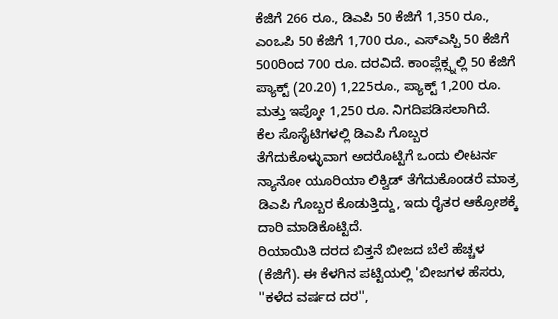ಕೆಜಿಗೆ 266 ರೂ., ಡಿಎಪಿ 50 ಕೆಜಿಗೆ 1,350 ರೂ., ಎಂಒಪಿ 50 ಕೆಜಿಗೆ 1,700 ರೂ., ಎಸ್ಎಸ್ಪಿ 50 ಕೆಜಿಗೆ 500ರಿಂದ 700 ರೂ. ದರವಿದೆ. ಕಾಂಪ್ಲೆಕ್ಸ್ನಲ್ಲಿ 50 ಕೆಜಿಗೆ ಪ್ಯಾಕ್ಟ್ (20.20) 1,225ರೂ., ಪ್ಯಾಕ್ಟ್ 1,200 ರೂ. ಮತ್ತು ಇಪ್ಕೋ 1,250 ರೂ. ನಿಗದಿಪಡಿಸಲಾಗಿದೆ.
ಕೆಲ ಸೊಸೈಟಿಗಳಲ್ಲಿ ಡಿಎಪಿ ಗೊಬ್ಬರ ತೆಗೆದುಕೊಳ್ಳುವಾಗ ಅದರೊಟ್ಟಿಗೆ ಒಂದು ಲೀಟರ್ನ ನ್ಯಾನೋ ಯೂರಿಯಾ ಲಿಕ್ವಿಡ್ ತೆಗೆದುಕೊಂಡರೆ ಮಾತ್ರ ಡಿಎಪಿ ಗೊಬ್ಬರ ಕೊಡುತ್ತಿದ್ದು, ಇದು ರೈತರ ಆಕ್ರೋಶಕ್ಕೆ ದಾರಿ ಮಾಡಿಕೊಟ್ಟಿದೆ.
ರಿಯಾಯಿತಿ ದರದ ಬಿತ್ತನೆ ಬೀಜದ ಬೆಲೆ ಹೆಚ್ಚಳ (ಕೆಜಿಗೆ). ಈ ಕೆಳಗಿನ ಪಟ್ಟಿಯಲ್ಲಿ 'ಬೀಜಗಳ ಹೆಸರು, ''ಕಳೆದ ವರ್ಷದ ದರ'',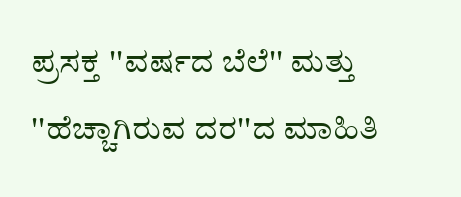ಪ್ರಸಕ್ತ ''ವರ್ಷದ ಬೆಲೆ'' ಮತ್ತು ''ಹೆಚ್ಚಾಗಿರುವ ದರ''ದ ಮಾಹಿತಿ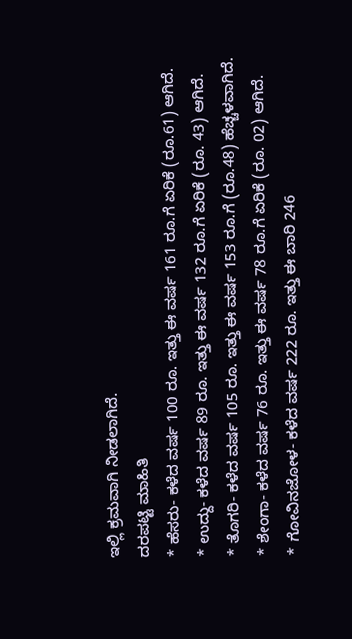ಇಲ್ಲಿ ಕ್ರಮವಾಗಿ ನೀಡಲಾಗಿದೆ.
ದರಪಟ್ಟಿ ಮಾಹಿತಿ
* ಹೆಸರು- ಕಳೆದ ವರ್ಷ 100 ರೂ. ಇತ್ತು ಈ ವರ್ಷ 161 ರೂ.ಗೆ ಏರಿಕೆ (ರೂ.61) ಆಗಿದೆ.
* ಉದ್ದು- ಕಳೆದ ವರ್ಷ 89 ರೂ. ಇತ್ತು ಈ ವರ್ಷ 132 ರೂ.ಗೆ ಏರಿಕೆ (ರೂ. 43) ಆಗಿದೆ.
* ತೊಗರಿ- ಕಳೆದ ವರ್ಷ 105 ರೂ. ಇತ್ತು ಈ ವರ್ಷ 153 ರೂ.ಗೆ (ರೂ.48) ಹೆಚ್ಚಳವಾಗಿದೆ.
* ಶೇಂಗಾ- ಕಳೆದ ವರ್ಷ 76 ರೂ. ಇತ್ತು ಈ ವರ್ಷ 78 ರೂ.ಗೆ ಏರಿಕೆ (ರೂ. 02) ಆಗಿದೆ.
* ಗೋವಿನಜೋಳ- ಕಳೆದ ವರ್ಷ 222 ರೂ. ಇತ್ತು ಈ ಬಾರಿ 246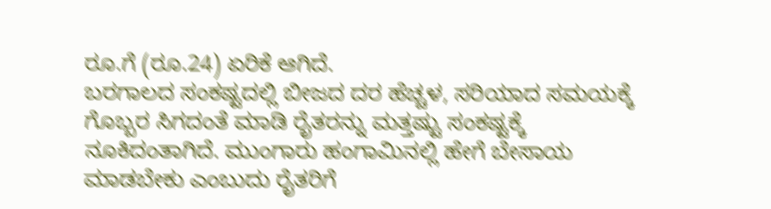ರೂ.ಗೆ (ರೂ.24) ಏರಿಕೆ ಆಗಿದೆ.
ಬರಗಾಲದ ಸಂಕಷ್ಟದಲ್ಲಿ ಬೀಜದ ದರ ಹೆಚ್ಚಳ, ಸರಿಯಾದ ಸಮಯಕ್ಕೆ ಗೊಬ್ಬರ ಸಿಗದಂತೆ ಮಾಡಿ ರೈತರನ್ನು ಮತ್ತಷ್ಟು ಸಂಕಷ್ಟಕ್ಕೆ ನೂಕಿದಂತಾಗಿದೆ. ಮುಂಗಾರು ಹಂಗಾಮಿನಲ್ಲಿ ಹೇಗೆ ಬೇಸಾಯ ಮಾಡಬೇಕು ಎಂಬುದು ರೈತರಿಗೆ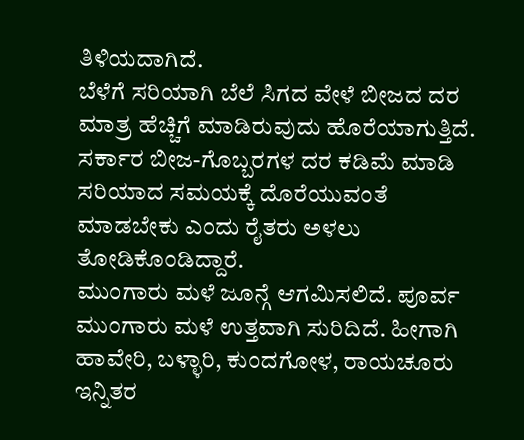ತಿಳಿಯದಾಗಿದೆ.
ಬೆಳೆಗೆ ಸರಿಯಾಗಿ ಬೆಲೆ ಸಿಗದ ವೇಳೆ ಬೀಜದ ದರ ಮಾತ್ರ ಹೆಚ್ಚಿಗೆ ಮಾಡಿರುವುದು ಹೊರೆಯಾಗುತ್ತಿದೆ. ಸರ್ಕಾರ ಬೀಜ-ಗೊಬ್ಬರಗಳ ದರ ಕಡಿಮೆ ಮಾಡಿ ಸರಿಯಾದ ಸಮಯಕ್ಕೆ ದೊರೆಯುವಂತೆ ಮಾಡಬೇಕು ಎಂದು ರೈತರು ಅಳಲು ತೋಡಿಕೊಂಡಿದ್ದಾರೆ.
ಮುಂಗಾರು ಮಳೆ ಜೂನ್ಗೆ ಆಗಮಿಸಲಿದೆ. ಪೂರ್ವ ಮುಂಗಾರು ಮಳೆ ಉತ್ತವಾಗಿ ಸುರಿದಿದೆ. ಹೀಗಾಗಿ ಹಾವೇರಿ, ಬಳ್ಳಾರಿ, ಕುಂದಗೋಳ, ರಾಯಚೂರು ಇನ್ನಿತರ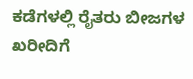ಕಡೆಗಳಲ್ಲಿ ರೈತರು ಬೀಜಗಳ ಖರೀದಿಗೆ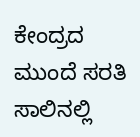ಕೇಂದ್ರದ ಮುಂದೆ ಸರತಿ ಸಾಲಿನಲ್ಲಿ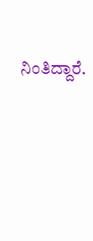ನಿಂತಿದ್ದಾರೆ.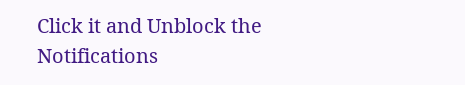Click it and Unblock the Notifications